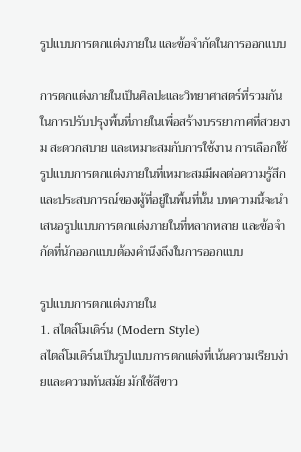รูปแบบการตกแต่งภายใน และข้อจำกัดในการออกแบบ

การตกแต่งภายในเป็นศิลปะและวิทยาศาสตร์ที่รวมกันในการปรับปรุงพื้นที่ภายในเพื่อสร้างบรรยากาศที่สวยงาม สะดวกสบาย และเหมาะสมกับการใช้งาน การเลือกใช้รูปแบบการตกแต่งภายในที่เหมาะสมมีผลต่อความรู้สึกและประสบการณ์ของผู้ที่อยู่ในพื้นที่นั้น บทความนี้จะนำเสนอรูปแบบการตกแต่งภายในที่หลากหลาย และข้อจำกัดที่นักออกแบบต้องคำนึงถึงในการออกแบบ

รูปแบบการตกแต่งภายใน
1. สไตล์โมเดิร์น (Modern Style)
สไตล์โมเดิร์นเป็นรูปแบบการตกแต่งที่เน้นความเรียบง่ายและความทันสมัย มักใช้สีขาว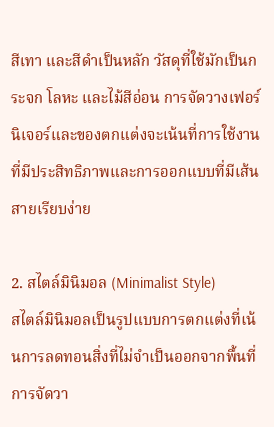สีเทา และสีดำเป็นหลัก วัสดุที่ใช้มักเป็นกระจก โลหะ และไม้สีอ่อน การจัดวางเฟอร์นิเจอร์และของตกแต่งจะเน้นที่การใช้งานที่มีประสิทธิภาพและการออกแบบที่มีเส้นสายเรียบง่าย

2. สไตล์มินิมอล (Minimalist Style)
สไตล์มินิมอลเป็นรูปแบบการตกแต่งที่เน้นการลดทอนสิ่งที่ไม่จำเป็นออกจากพื้นที่ การจัดวา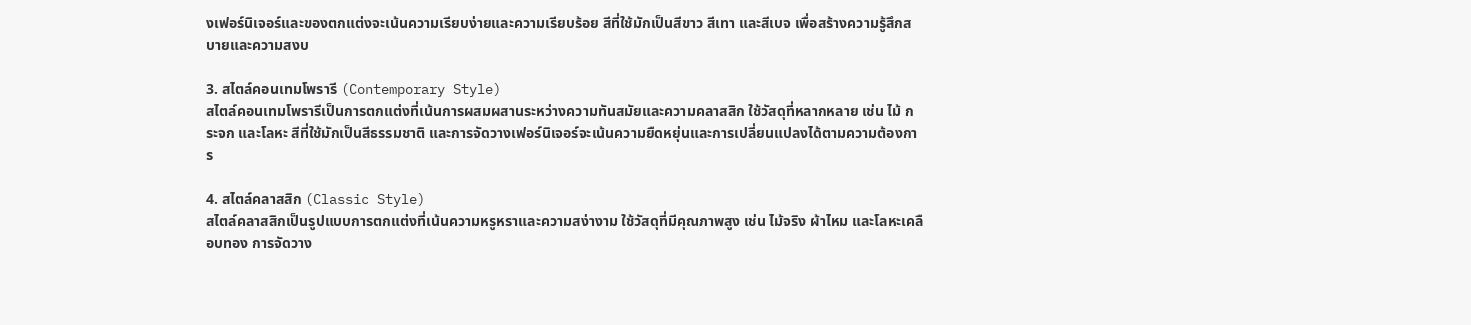งเฟอร์นิเจอร์และของตกแต่งจะเน้นความเรียบง่ายและความเรียบร้อย สีที่ใช้มักเป็นสีขาว สีเทา และสีเบจ เพื่อสร้างความรู้สึกสบายและความสงบ

3. สไตล์คอนเทมโพรารี (Contemporary Style)
สไตล์คอนเทมโพรารีเป็นการตกแต่งที่เน้นการผสมผสานระหว่างความทันสมัยและความคลาสสิก ใช้วัสดุที่หลากหลาย เช่น ไม้ กระจก และโลหะ สีที่ใช้มักเป็นสีธรรมชาติ และการจัดวางเฟอร์นิเจอร์จะเน้นความยืดหยุ่นและการเปลี่ยนแปลงได้ตามความต้องการ

4. สไตล์คลาสสิก (Classic Style)
สไตล์คลาสสิกเป็นรูปแบบการตกแต่งที่เน้นความหรูหราและความสง่างาม ใช้วัสดุที่มีคุณภาพสูง เช่น ไม้จริง ผ้าไหม และโลหะเคลือบทอง การจัดวาง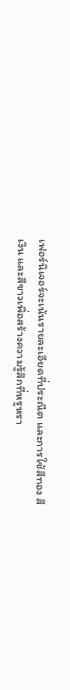เฟอร์นิเจอร์จะเน้นรายละเอียดที่ประณีต และการใช้สีทอง สีเงิน และสีขาวเพื่อสร้างความรู้สึกที่หรูหรา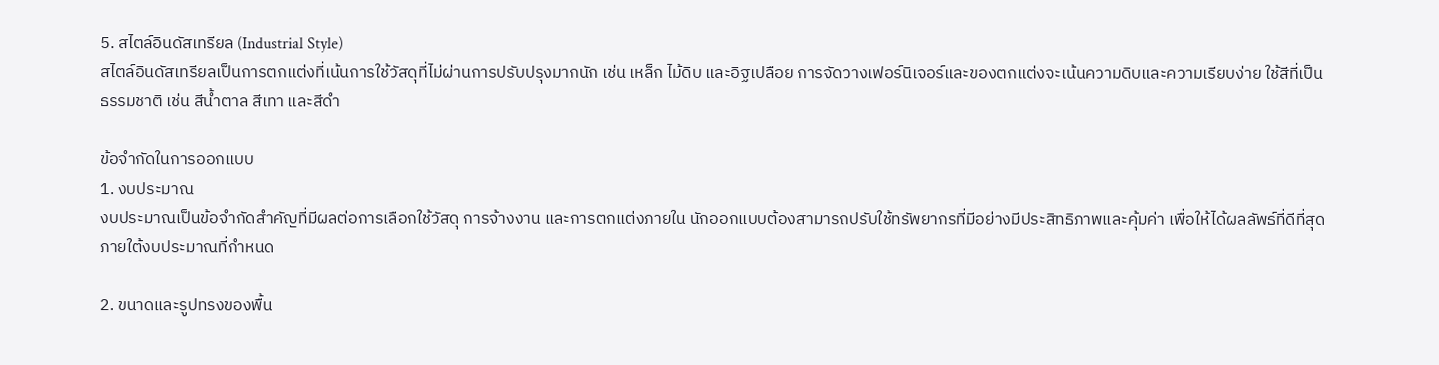5. สไตล์อินดัสเทรียล (Industrial Style)
สไตล์อินดัสเทรียลเป็นการตกแต่งที่เน้นการใช้วัสดุที่ไม่ผ่านการปรับปรุงมากนัก เช่น เหล็ก ไม้ดิบ และอิฐเปลือย การจัดวางเฟอร์นิเจอร์และของตกแต่งจะเน้นความดิบและความเรียบง่าย ใช้สีที่เป็นธรรมชาติ เช่น สีน้ำตาล สีเทา และสีดำ

ข้อจำกัดในการออกแบบ
1. งบประมาณ
งบประมาณเป็นข้อจำกัดสำคัญที่มีผลต่อการเลือกใช้วัสดุ การจ้างงาน และการตกแต่งภายใน นักออกแบบต้องสามารถปรับใช้ทรัพยากรที่มีอย่างมีประสิทธิภาพและคุ้มค่า เพื่อให้ได้ผลลัพธ์ที่ดีที่สุดภายใต้งบประมาณที่กำหนด

2. ขนาดและรูปทรงของพื้น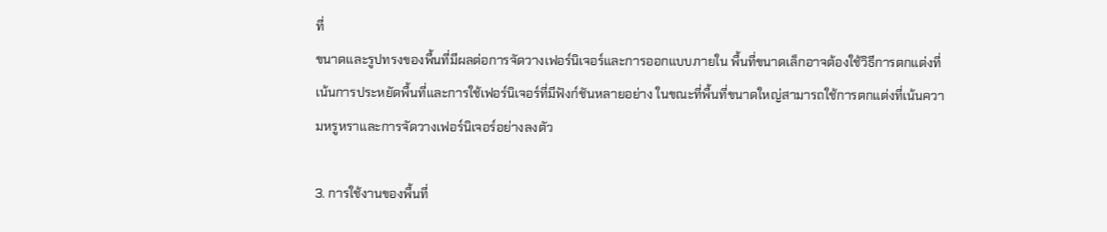ที่
ขนาดและรูปทรงของพื้นที่มีผลต่อการจัดวางเฟอร์นิเจอร์และการออกแบบภายใน พื้นที่ขนาดเล็กอาจต้องใช้วิธีการตกแต่งที่เน้นการประหยัดพื้นที่และการใช้เฟอร์นิเจอร์ที่มีฟังก์ชันหลายอย่าง ในขณะที่พื้นที่ขนาดใหญ่สามารถใช้การตกแต่งที่เน้นความหรูหราและการจัดวางเฟอร์นิเจอร์อย่างลงตัว

3. การใช้งานของพื้นที่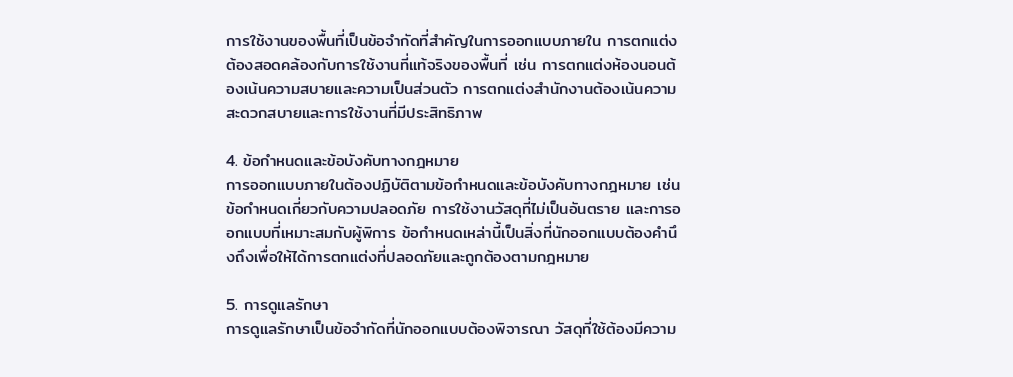การใช้งานของพื้นที่เป็นข้อจำกัดที่สำคัญในการออกแบบภายใน การตกแต่งต้องสอดคล้องกับการใช้งานที่แท้จริงของพื้นที่ เช่น การตกแต่งห้องนอนต้องเน้นความสบายและความเป็นส่วนตัว การตกแต่งสำนักงานต้องเน้นความสะดวกสบายและการใช้งานที่มีประสิทธิภาพ

4. ข้อกำหนดและข้อบังคับทางกฎหมาย
การออกแบบภายในต้องปฏิบัติตามข้อกำหนดและข้อบังคับทางกฎหมาย เช่น ข้อกำหนดเกี่ยวกับความปลอดภัย การใช้งานวัสดุที่ไม่เป็นอันตราย และการออกแบบที่เหมาะสมกับผู้พิการ ข้อกำหนดเหล่านี้เป็นสิ่งที่นักออกแบบต้องคำนึงถึงเพื่อให้ได้การตกแต่งที่ปลอดภัยและถูกต้องตามกฎหมาย

5. การดูแลรักษา
การดูแลรักษาเป็นข้อจำกัดที่นักออกแบบต้องพิจารณา วัสดุที่ใช้ต้องมีความ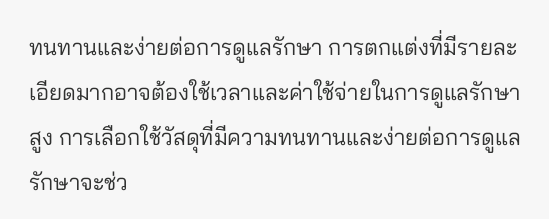ทนทานและง่ายต่อการดูแลรักษา การตกแต่งที่มีรายละเอียดมากอาจต้องใช้เวลาและค่าใช้จ่ายในการดูแลรักษาสูง การเลือกใช้วัสดุที่มีความทนทานและง่ายต่อการดูแลรักษาจะช่ว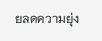ยลดความยุ่ง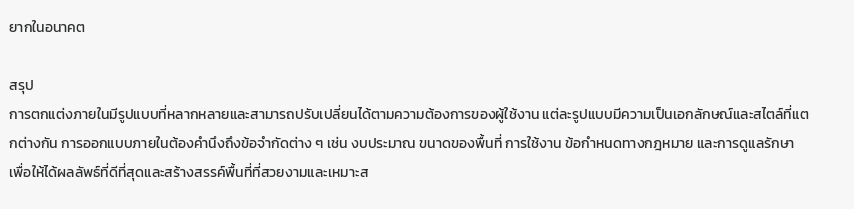ยากในอนาคต

สรุป
การตกแต่งภายในมีรูปแบบที่หลากหลายและสามารถปรับเปลี่ยนได้ตามความต้องการของผู้ใช้งาน แต่ละรูปแบบมีความเป็นเอกลักษณ์และสไตล์ที่แตกต่างกัน การออกแบบภายในต้องคำนึงถึงข้อจำกัดต่าง ๆ เช่น งบประมาณ ขนาดของพื้นที่ การใช้งาน ข้อกำหนดทางกฎหมาย และการดูแลรักษา เพื่อให้ได้ผลลัพธ์ที่ดีที่สุดและสร้างสรรค์พื้นที่ที่สวยงามและเหมาะส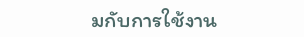มกับการใช้งาน